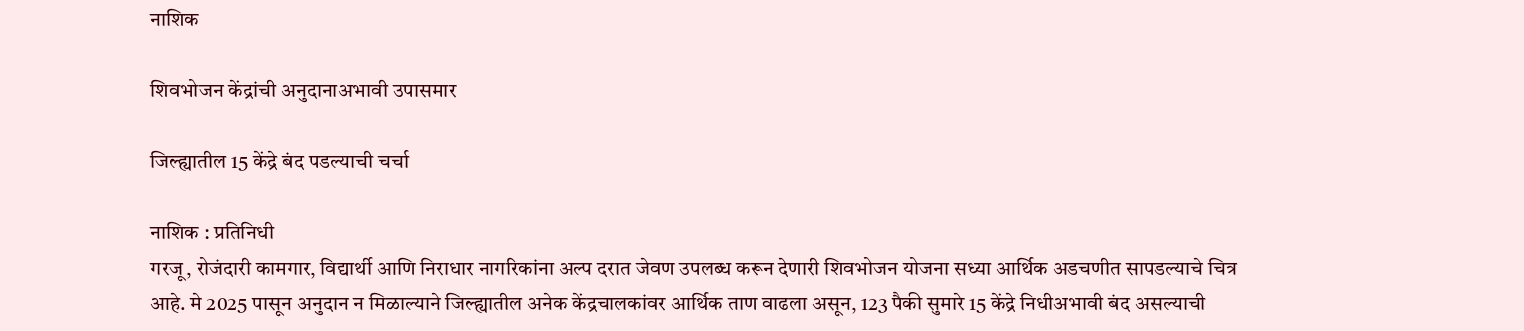नाशिक

शिवभोजन केंद्रांची अनुदानाअभावी उपासमार

जिल्ह्यातील 15 केंद्रे बंद पडल्याची चर्चा

नाशिक : प्रतिनिधी
गरजू, रोजंदारी कामगार, विद्यार्थी आणि निराधार नागरिकांना अल्प दरात जेवण उपलब्ध करून देणारी शिवभोजन योजना सध्या आर्थिक अडचणीत सापडल्याचे चित्र आहे. मे 2025 पासून अनुदान न मिळाल्याने जिल्ह्यातील अनेक केंद्रचालकांवर आर्थिक ताण वाढला असून, 123 पैकी सुमारे 15 केंद्रे निधीअभावी बंद असल्याची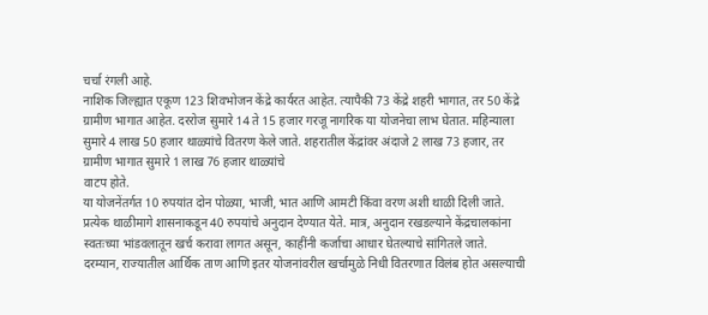चर्चा रंगली आहे.
नाशिक जिल्ह्यात एकूण 123 शिवभोजन केंद्रे कार्यरत आहेत. त्यापैकी 73 केंद्रे शहरी भागात, तर 50 केंद्रे ग्रामीण भागात आहेत. दररोज सुमारे 14 ते 15 हजार गरजू नागरिक या योजनेचा लाभ घेतात. महिन्याला सुमारे 4 लाख 50 हजार थाळ्यांचे वितरण केले जाते. शहरातील केंद्रांवर अंदाजे 2 लाख 73 हजार, तर ग्रामीण भागात सुमारे 1 लाख 76 हजार थाळ्यांचे
वाटप होते.
या योजनेंतर्गत 10 रुपयांत दोन पोळ्या, भाजी, भात आणि आमटी किंवा वरण अशी थाळी दिली जाते. प्रत्येक थाळीमागे शासनाकडून 40 रुपयांचे अनुदान देण्यात येते. मात्र, अनुदान रखडल्याने केंद्रचालकांना स्वतःच्या भांडवलातून खर्च करावा लागत असून, काहींनी कर्जाचा आधार घेतल्याचे सांगितले जाते.
दरम्यान, राज्यातील आर्थिक ताण आणि इतर योजनांवरील खर्चामुळे निधी वितरणात विलंब होत असल्याची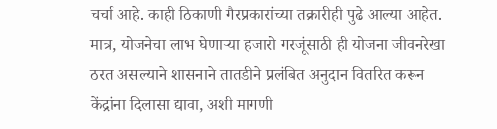चर्चा आहे. काही ठिकाणी गैरप्रकारांच्या तक्रारीही पुढे आल्या आहेत. मात्र, योजनेचा लाभ घेणार्‍या हजारो गरजूंसाठी ही योजना जीवनरेखा ठरत असल्याने शासनाने तातडीने प्रलंबित अनुदान वितरित करून केंद्रांना दिलासा द्यावा, अशी मागणी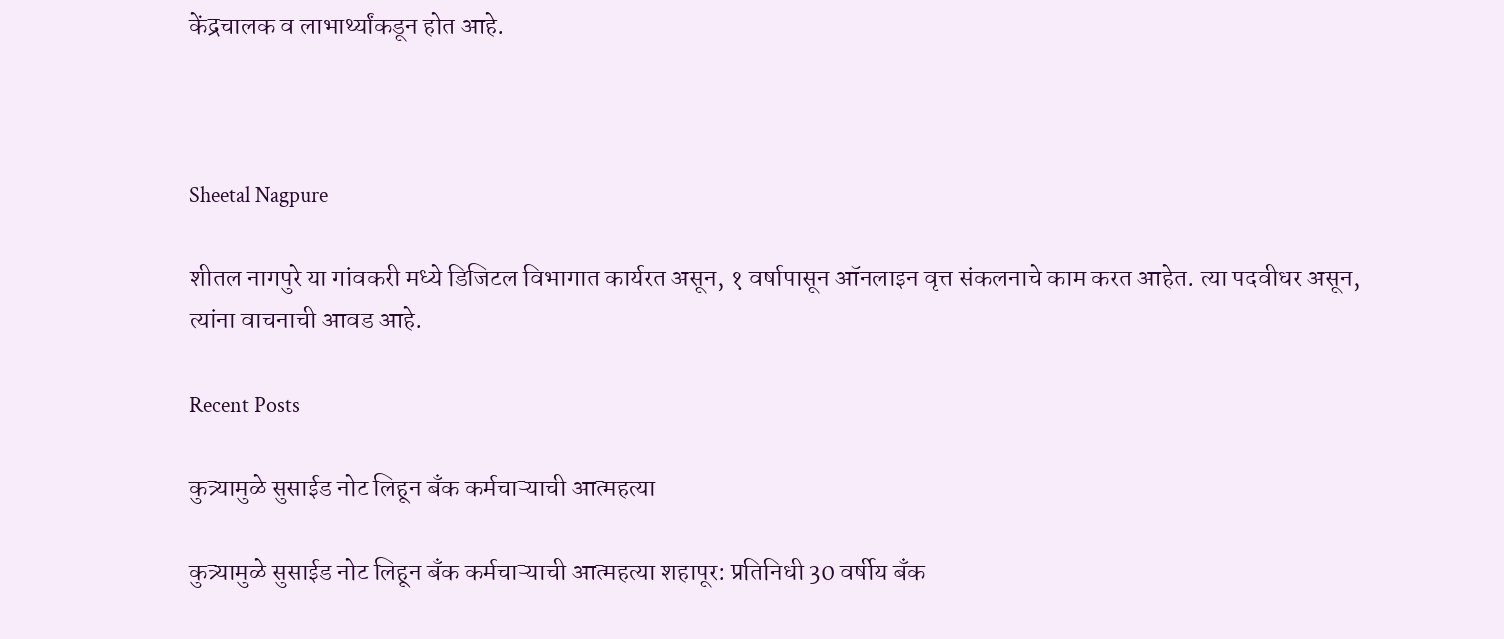केंद्रचालक व लाभार्थ्यांकडून होत आहे.



Sheetal Nagpure

शीतल नागपुरे या गांवकरी मध्ये डिजिटल विभागात कार्यरत असून, १ वर्षापासून ऑनलाइन वृत्त संकलनाचे काम करत आहेत. त्या पदवीधर असून, त्यांना वाचनाची आवड आहे.

Recent Posts

कुत्र्यामुळे सुसाईड नोट लिहून बँक कर्मचाऱ्याची आत्महत्या

कुत्र्यामुळे सुसाईड नोट लिहून बँक कर्मचाऱ्याची आत्महत्या शहापूर: प्रतिनिधी 30 वर्षीय बँक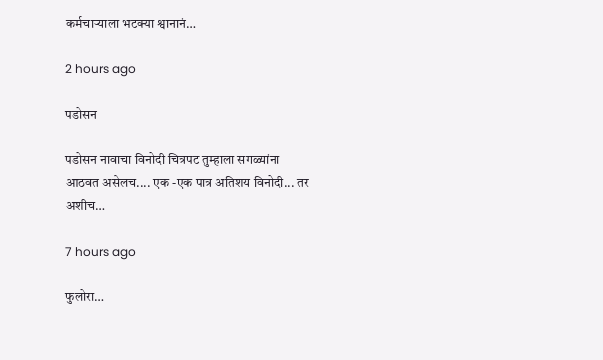कर्मचाऱ्याला भटक्या श्वानानं…

2 hours ago

पडोसन

पडोसन नावाचा विनोदी चित्रपट तुम्हाला सगळ्यांना आठवत असेलच.... एक -एक पात्र अतिशय विनोदी... तर अशीच…

7 hours ago

फुलोरा…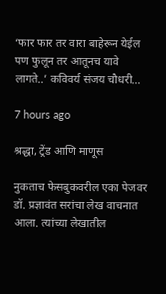‘फार फार तर वारा बाहेरून येईल पण फुलून तर आतूनच यावे लागते..’ कविवर्य संजय चौधरी…

7 hours ago

श्रद्धा, ट्रेंड आणि माणूस

नुकताच फेसबुकवरील एका पेजवर डॉ. प्रज्ञावंत सरांचा लेख वाचनात आला. त्यांच्या लेखातील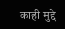काही मुद्दे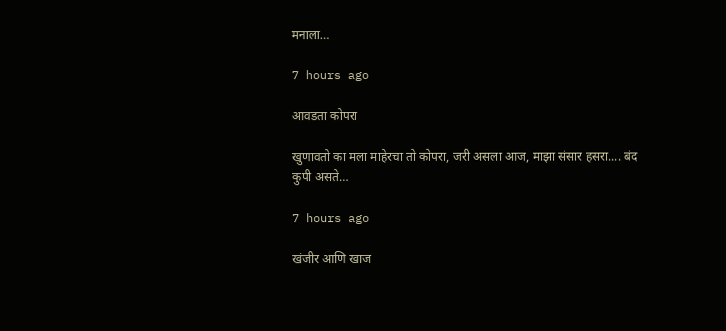मनाला…

7 hours ago

आवडता कोपरा

खुणावतो का मला माहेरचा तो कोपरा, जरी असला आज, माझा संसार हसरा.... बंद कुपी असते…

7 hours ago

खंजीर आणि खाज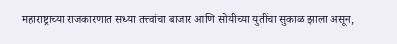महाराष्ट्राच्या राजकारणात सध्या तत्त्वांचा बाजार आणि सोयीच्या युतींचा सुकाळ झाला असून,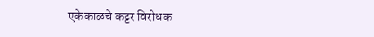एकेकाळचे कट्टर विरोधक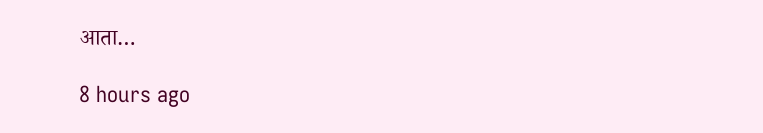आता…

8 hours ago